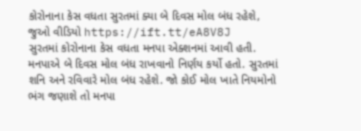કોરોનાના કેસ વધતા સુરતમાં ક્યા બે દિવસ મોલ બંધ રહેશે, જુઓ વીડિયો https://ift.tt/eA8V8J
સુરતમાં કોરોનાના કેસ વધતા મનપા એક્શનમાં આવી હતી. મનપાએ બે દિવસ મોલ બંધ રાખવાનો નિર્ણય કર્યો હતો. સુરતમાં શનિ અને રવિવારે મોલ બંધ રહેશે. જો કોઈ મોલ ખાતે નિયમોનો ભંગ જણાશે તો મનપા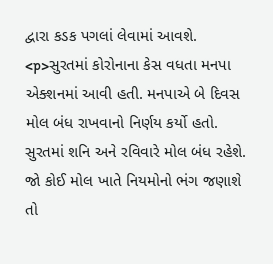દ્વારા કડક પગલાં લેવામાં આવશે.
<p>સુરતમાં કોરોનાના કેસ વધતા મનપા એક્શનમાં આવી હતી. મનપાએ બે દિવસ મોલ બંધ રાખવાનો નિર્ણય કર્યો હતો. સુરતમાં શનિ અને રવિવારે મોલ બંધ રહેશે. જો કોઈ મોલ ખાતે નિયમોનો ભંગ જણાશે તો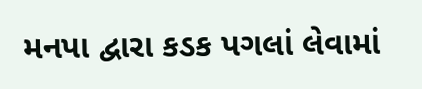મનપા દ્વારા કડક પગલાં લેવામાં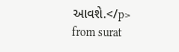આવશે.</p>
from surat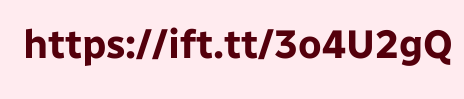https://ift.tt/3o4U2gQ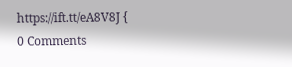https://ift.tt/eA8V8J {
0 Comments